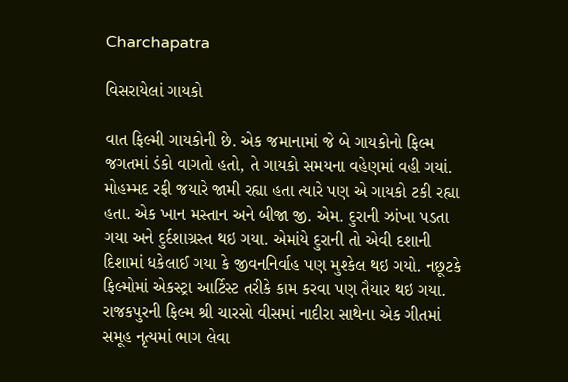Charchapatra

વિસરાયેલાં ગાયકો

વાત ફિલ્મી ગાયકોની છે. એક જમાનામાં જે બે ગાયકોનો ફિલ્મ જગતમાં ડંકો વાગતો હતો, તે ગાયકો સમયના વહેણમાં વહી ગયાં. મોહમ્મદ રફી જયારે જામી રહ્યા હતા ત્યારે પણ એ ગાયકો ટકી રહ્યા હતા. એક ખાન મસ્તાન અને બીજા જી. એમ. દુરાની ઝાંખા પડતા ગયા અને દુર્દશાગ્રસ્ત થઇ ગયા. એમાંયે દુરાની તો એવી દશાની દિશામાં ધકેલાઈ ગયા કે જીવનનિર્વાહ પણ મુશ્કેલ થઇ ગયો. નછૂટકે ફિલ્મોમાં એકસ્ટ્રા આર્ટિસ્ટ તરીકે કામ કરવા પણ તૈયાર થઇ ગયા. રાજકપુરની ફિલ્મ શ્રી ચારસો વીસમાં નાદીરા સાથેના એક ગીતમાં સમૂહ નૃત્યમાં ભાગ લેવા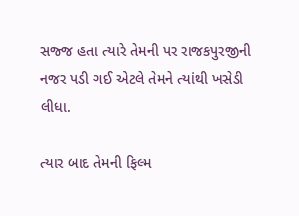સજ્જ હતા ત્યારે તેમની પર રાજકપુરજીની નજર પડી ગઈ એટલે તેમને ત્યાંથી ખસેડી લીધા.

ત્યાર બાદ તેમની ફિલ્મ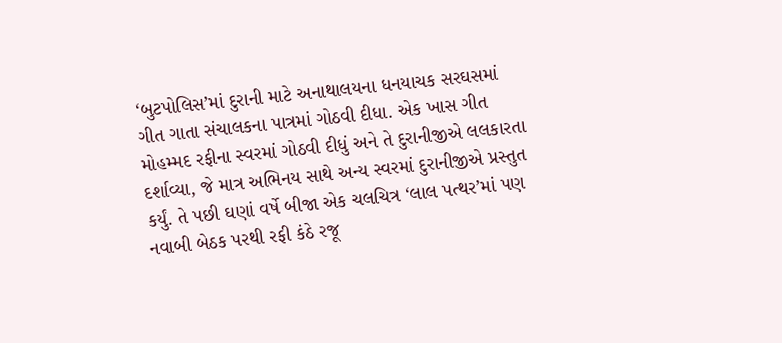‘બુટપોલિસ’માં દુરાની માટે અનાથાલયના ધનયાચક સરઘસમાં ગીત ગાતા સંચાલકના પાત્રમાં ગોઠવી દીધા. એક ખાસ ગીત મોહમ્મદ રફીના સ્વરમાં ગોઠવી દીધું અને તે દુરાનીજીએ લલકારતા દર્શાવ્યા, જે માત્ર અભિનય સાથે અન્ય સ્વરમાં દુરાનીજીએ પ્રસ્તુત કર્યું. તે પછી ઘણાં વર્ષે બીજા એક ચલચિત્ર ‘લાલ પત્થર’માં પણ નવાબી બેઠક પરથી રફી કંઠે રજૂ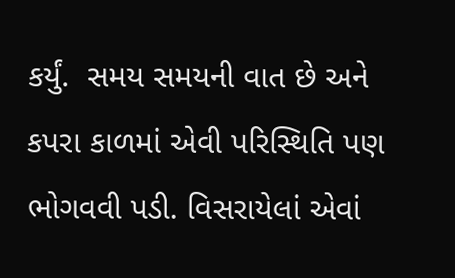કર્યું.  સમય સમયની વાત છે અને કપરા કાળમાં એવી પરિસ્થિતિ પણ ભોગવવી પડી. વિસરાયેલાં એવાં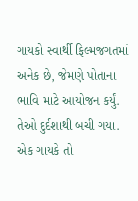ગાયકો સ્વાર્થી ફિલ્મજગતમાં અનેક છે, જેમણે પોતાના ભાવિ માટે આયોજન કર્યું. તેઓ દુર્દશાથી બચી ગયા. એક ગાયકે તો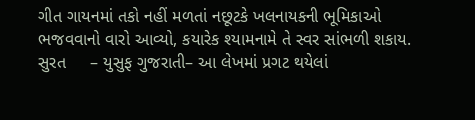ગીત ગાયનમાં તકો નહીં મળતાં નછૂટકે ખલનાયકની ભૂમિકાઓ ભજવવાનો વારો આવ્યો, કયારેક શ્યામનામે તે સ્વર સાંભળી શકાય.
સુરત     – યુસુફ ગુજરાતી– આ લેખમાં પ્રગટ થયેલાં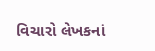વિચારો લેખકનાં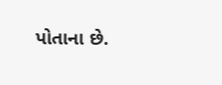પોતાના છે.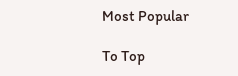Most Popular

To Top